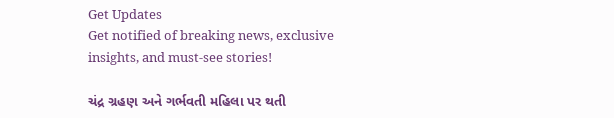Get Updates
Get notified of breaking news, exclusive insights, and must-see stories!

ચંદ્ર ગ્રહણ અને ગર્ભવતી મહિલા પર થતી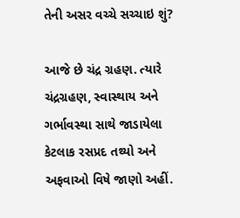તેની અસર વચ્ચે સચ્ચાઇ શું?

આજે છે ચંદ્ર ગ્રહણ. ત્યારે ચંદ્રગ્રહણ, સ્વાસ્થાય અને ગર્ભાવસ્થા સાથે જાડાયેલા કેટલાક રસપ્રદ તથ્યો અને અફવાઓ વિષે જાણો અહીં.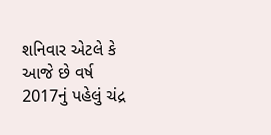શનિવાર એટલે કે આજે છે વર્ષ 2017નું પહેલું ચંદ્ર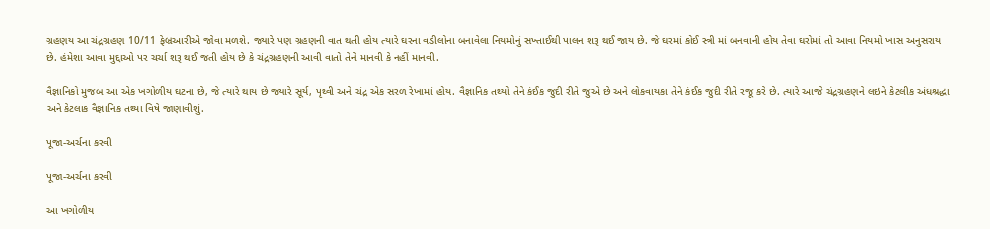ગ્રહણય આ ચંદ્રગ્રહણ 10/11 ફેબ્રઆરીએ જોવા મળશે. જ્યારે પણ ગ્રહણની વાત થતી હોય ત્યારે ઘરના વડીલોના બનાવેલા નિયમોનું સખ્તાઈથી પાલન શરૂ થઈ જાય છે. જે ઘરમાં કોઈ સ્ત્રી માં બનવાની હોય તેવા ઘરોમાં તો આવા નિયમો ખાસ અનુસરાય છે. હંમેશા આવા મુદ્દાઓ પર ચર્ચા શરૂ થઈ જતી હોય છે કે ચંદ્રગ્રહણની આવી વાતો તેને માનવી કે નહીં માનવી.

વૈજ્ઞાનિકો મુજબ આ એક ખગોળીય ઘટના છે, જે ત્યારે થાય છે જ્યારે સૂર્ય, પૃથ્વી અને ચંદ્ર એક સરળ રેખામાં હોય. વૈજ્ઞાનિક તથ્યો તેને કંઈક જુદી રીતે જુએ છે અને લોકવાયકા તેને કંઈક જુદી રીતે રજૂ કરે છે. ત્યારે આજે ચંદ્રગ્રહણને લઇને કેટલીક અંધશ્રદ્ધા અને કેટલાક વૈજ્ઞાનિક તથ્યા વિષે જાણાવીશું.

પૂજા-અર્ચના કરવી

પૂજા-અર્ચના કરવી

આ ખગોળીય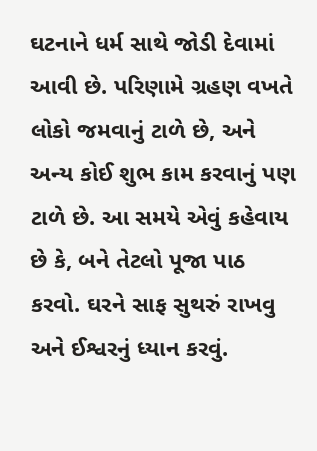ઘટનાને ધર્મ સાથે જોડી દેવામાં આવી છે. પરિણામે ગ્રહણ વખતે લોકો જમવાનું ટાળે છે, અને અન્ય કોઈ શુભ કામ કરવાનું પણ ટાળે છે. આ સમયે એવું કહેવાય છે કે, બને તેટલો પૂજા પાઠ કરવો. ઘરને સાફ સુથરું રાખવુ અને ઈશ્વરનું ધ્યાન કરવું.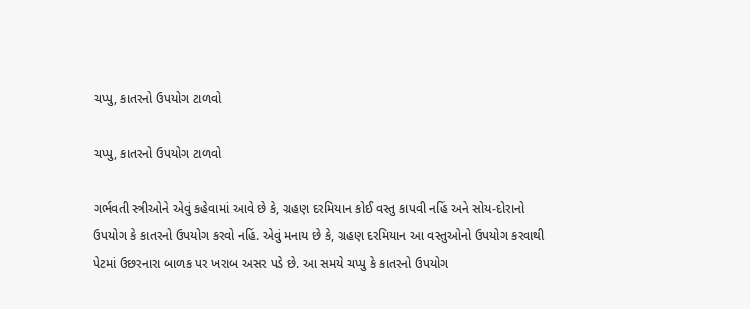ચપ્પુ, કાતરનો ઉપયોગ ટાળવો

ચપ્પુ, કાતરનો ઉપયોગ ટાળવો

ગર્ભવતી સ્ત્રીઓને એવું કહેવામાં આવે છે કે, ગ્રહણ દરમિયાન કોઈ વસ્તુ કાપવી નહિં અને સોય-દોરાનો ઉપયોગ કે કાતરનો ઉપયોગ કરવો નહિં. એવું મનાય છે કે, ગ્રહણ દરમિયાન આ વસ્તુઓનો ઉપયોગ કરવાથી પેટમાં ઉછરનારા બાળક પર ખરાબ અસર પડે છે. આ સમયે ચપ્પુ કે કાતરનો ઉપયોગ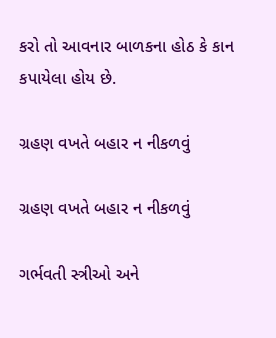કરો તો આવનાર બાળકના હોઠ કે કાન કપાયેલા હોય છે.

ગ્રહણ વખતે બહાર ન નીકળવું

ગ્રહણ વખતે બહાર ન નીકળવું

ગર્ભવતી સ્ત્રીઓ અને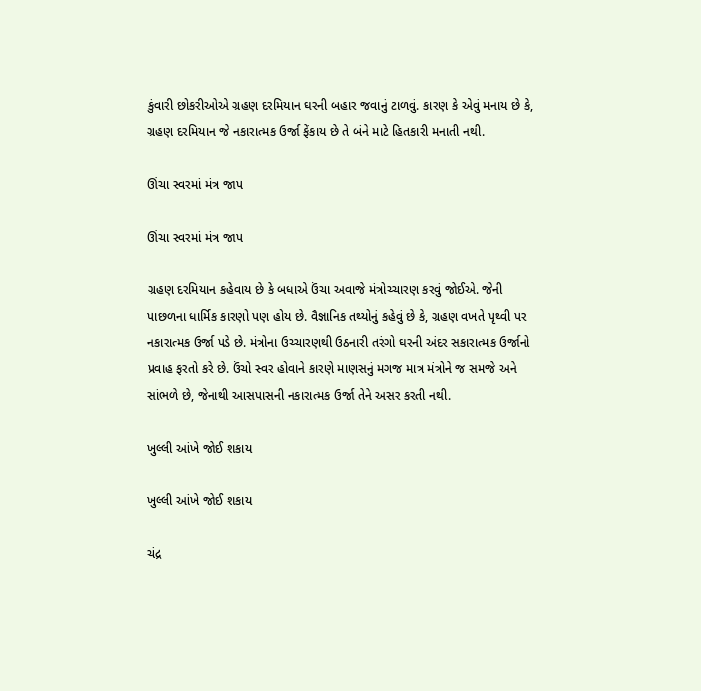કુંવારી છોકરીઓએ ગ્રહણ દરમિયાન ઘરની બહાર જવાનું ટાળવું. કારણ કે એવું મનાય છે કે, ગ્રહણ દરમિયાન જે નકારાત્મક ઉર્જા ફેંકાય છે તે બંને માટે હિતકારી મનાતી નથી.

ઊંચા સ્વરમાં મંત્ર જાપ

ઊંચા સ્વરમાં મંત્ર જાપ

ગ્રહણ દરમિયાન કહેવાય છે કે બધાએ ઉંચા અવાજે મંત્રોચ્ચારણ કરવું જોઈએ. જેની પાછળના ધાર્મિક કારણો પણ હોય છે. વૈજ્ઞાનિક તથ્યોનું કહેવું છે કે, ગ્રહણ વખતે પૃથ્વી પર નકારાત્મક ઉર્જા પડે છે. મંત્રોના ઉચ્ચારણથી ઉઠનારી તરંગો ઘરની અંદર સકારાત્મક ઉર્જાનો પ્રવાહ ફરતો કરે છે. ઉંચો સ્વર હોવાને કારણે માણસનું મગજ માત્ર મંત્રોને જ સમજે અને સાંભળે છે, જેનાથી આસપાસની નકારાત્મક ઉર્જા તેને અસર કરતી નથી.

ખુલ્લી આંખે જોઈ શકાય

ખુલ્લી આંખે જોઈ શકાય

ચંદ્ર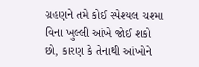ગ્રહણને તમે કોઈ સ્પેશ્યલ ચશ્મા વિના ખુલ્લી આંખે જોઈ શકો છો, કારણ કે તેનાથી આંખોને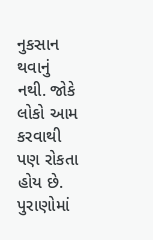નુકસાન થવાનું નથી. જોકે લોકો આમ કરવાથી પણ રોકતા હોય છે. પુરાણોમાં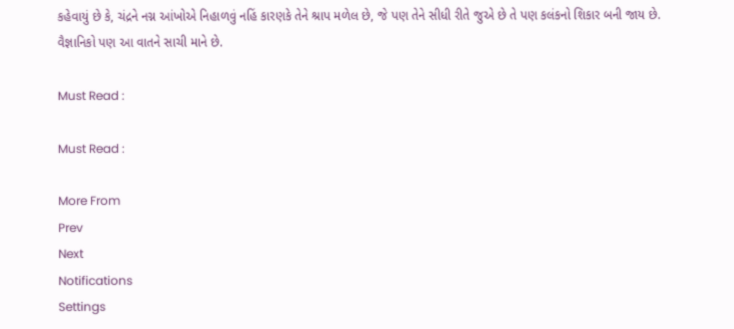કહેવાયું છે કે, ચંદ્રને નગ્ન આંખોએ નિહાળવું નહિં કારણકે તેને શ્રાપ મળેલ છે, જે પણ તેને સીધી રીતે જુએ છે તે પણ કલંકનો શિકાર બની જાય છે. વૈજ્ઞાનિકો પણ આ વાતને સાચી માને છે.

Must Read :

Must Read :

More From
Prev
Next
Notifications
Settings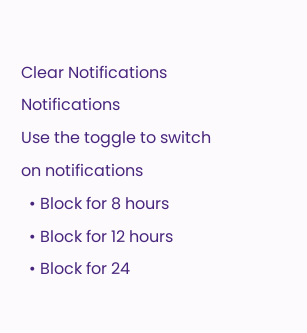Clear Notifications
Notifications
Use the toggle to switch on notifications
  • Block for 8 hours
  • Block for 12 hours
  • Block for 24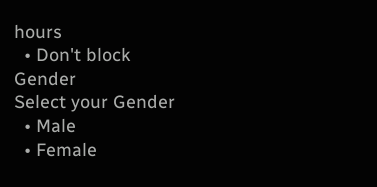hours
  • Don't block
Gender
Select your Gender
  • Male
  • Female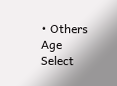• Others
Age
Select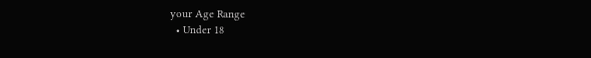your Age Range
  • Under 18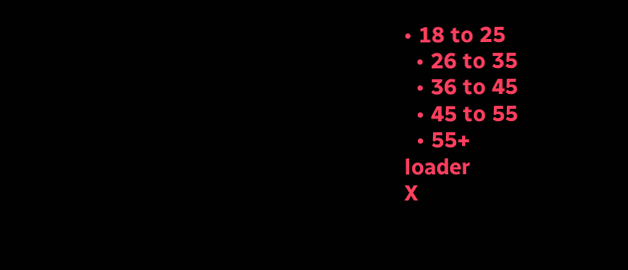• 18 to 25
  • 26 to 35
  • 36 to 45
  • 45 to 55
  • 55+
loader
X